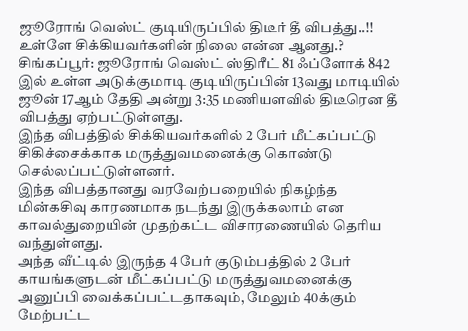ஜூரோங் வெஸ்ட் குடியிருப்பில் திடீர் தீ விபத்து..!! உள்ளே சிக்கியவர்களின் நிலை என்ன ஆனது.?
சிங்கப்பூர்: ஜூரோங் வெஸ்ட் ஸ்திரீட் 81 ஃப்ளோக் 842 இல் உள்ள அடுக்குமாடி குடியிருப்பின் 13வது மாடியில் ஜூன் 17ஆம் தேதி அன்று 3:35 மணியளவில் திடீரென தீ விபத்து ஏற்பட்டுள்ளது.
இந்த விபத்தில் சிக்கியவர்களில் 2 பேர் மீட்கப்பட்டு சிகிச்சைக்காக மருத்துவமனைக்கு கொண்டு செல்லப்பட்டுள்ளனர்.
இந்த விபத்தானது வரவேற்பறையில் நிகழ்ந்த மின்கசிவு காரணமாக நடந்து இருக்கலாம் என காவல்துறையின் முதற்கட்ட விசாரணையில் தெரிய வந்துள்ளது.
அந்த வீட்டில் இருந்த 4 பேர் குடும்பத்தில் 2 பேர் காயங்களுடன் மீட்கப்பட்டு மருத்துவமனைக்கு அனுப்பி வைக்கப்பட்டதாகவும், மேலும் 40க்கும் மேற்பட்ட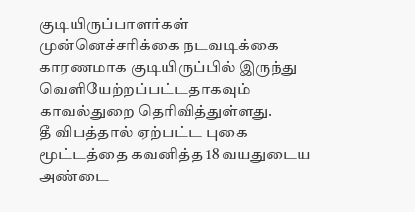குடியிருப்பாளர்கள் முன்னெச்சரிக்கை நடவடிக்கை காரணமாக குடியிருப்பில் இருந்து வெளியேற்றப்பட்டதாகவும் காவல்துறை தெரிவித்துள்ளது.
தீ விபத்தால் ஏற்பட்ட புகை மூட்டத்தை கவனித்த 18 வயதுடைய அண்டை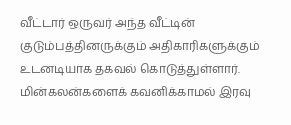வீட்டார் ஒருவர் அந்த வீட்டின் குடும்பத்தினருக்கும் அதிகாரிகளுக்கும் உடனடியாக தகவல் கொடுத்துள்ளார்.
மின்கலன்களைக் கவனிக்காமல் இரவு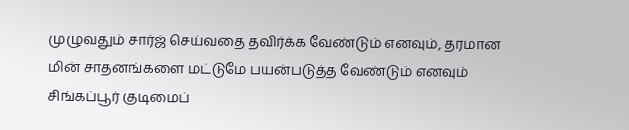முழுவதும் சார்ஜ் செய்வதை தவிர்க்க வேண்டும் எனவும், தரமான மின் சாதனங்களை மட்டுமே பயன்படுத்த வேண்டும் எனவும் சிங்கப்பூர் குடிமைப்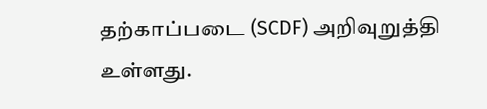தற்காப்படை (SCDF) அறிவுறுத்தி உள்ளது.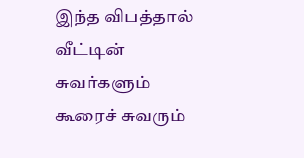இந்த விபத்தால் வீட்டின் சுவர்களும் கூரைச் சுவரும்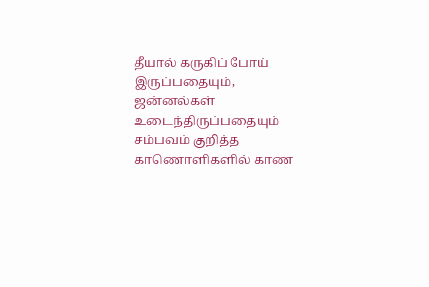தீயால் கருகிப் போய் இருப்பதையும், ஜன்னல்கள் உடைந்திருப்பதையும் சம்பவம் குறித்த காணொளிகளில் காண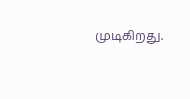முடிகிறது.